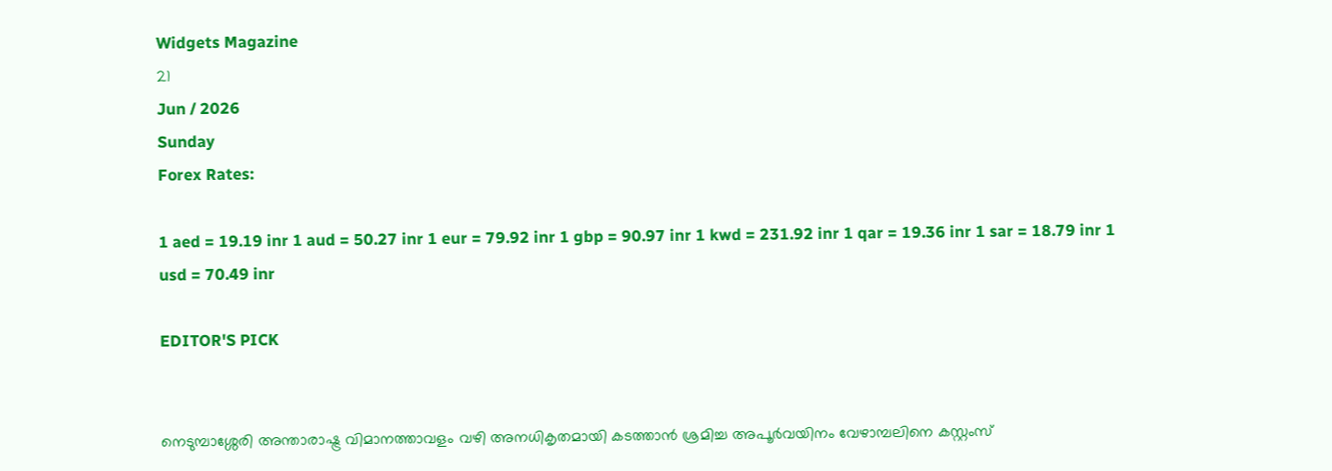Widgets Magazine
21
Jun / 2026
Sunday
Forex Rates:

1 aed = 19.19 inr 1 aud = 50.27 inr 1 eur = 79.92 inr 1 gbp = 90.97 inr 1 kwd = 231.92 inr 1 qar = 19.36 inr 1 sar = 18.79 inr 1 usd = 70.49 inr

EDITOR'S PICK


നെടുമ്പാശ്ശേരി അന്താരാഷ്ട്ര വിമാനത്താവളം വഴി അനധികൃതമായി കടത്താൻ ശ്രമിച്ച അപൂർവയിനം വേഴാമ്പലിനെ കസ്റ്റംസ്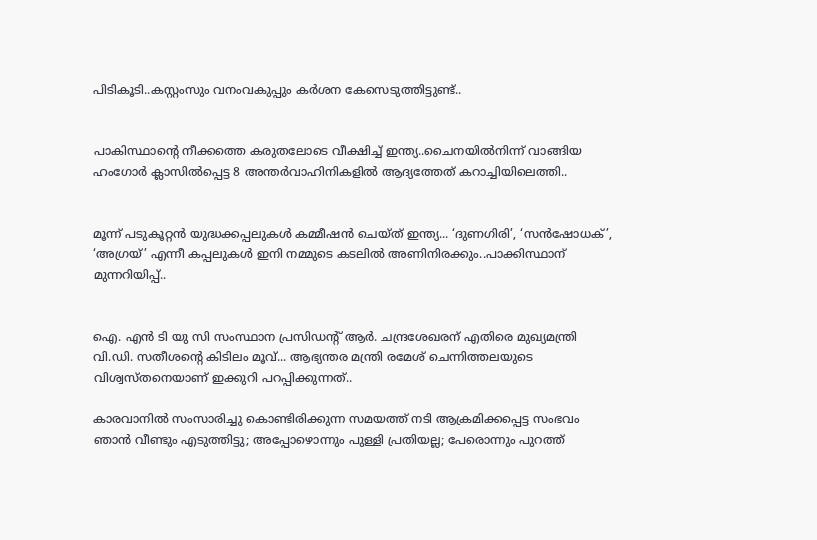പിടികൂടി..കസ്റ്റംസും വനംവകുപ്പും കർശന കേസെടുത്തിട്ടുണ്ട്..


പാകിസ്ഥാന്റെ നീക്കത്തെ കരുതലോടെ വീക്ഷിച്ച് ഇന്ത്യ..ചൈനയിൽനിന്ന് വാങ്ങിയ ഹംഗോർ ക്ലാസിൽപ്പെട്ട 8 അന്തർവാഹിനികളിൽ ആദ്യത്തേത് കറാച്ചിയിലെത്തി..


മൂന്ന് പടുകൂറ്റൻ യുദ്ധക്കപ്പലുകൾ കമ്മീഷൻ ചെയ്ത് ഇന്ത്യ... ‘ദുണഗിരി’, ‘സൻഷോധക്’, ‘അഗ്രയ്’ എന്നീ കപ്പലുകൾ ഇനി നമ്മുടെ കടലിൽ അണിനിരക്കും..പാക്കിസ്ഥാന് മുന്നറിയിപ്പ്..


ഐ. എൻ ടി യു സി സംസ്ഥാന പ്രസിഡന്റ് ആർ. ചന്ദ്രശേഖരന് എതിരെ മുഖ്യമന്ത്രി വി.ഡി. സതീശന്റെ കിടിലം മൂവ്... ആഭ്യന്തര മന്ത്രി രമേശ് ചെന്നിത്തലയുടെ വിശ്വസ്തനെയാണ് ഇക്കുറി പറപ്പിക്കുന്നത്..

കാരവാനില്‍ സംസാരിച്ചു കൊണ്ടിരിക്കുന്ന സമയത്ത് നടി ആക്രമിക്കപ്പെട്ട സംഭവം ഞാന്‍ വീണ്ടും എടുത്തിട്ടു; അപ്പോഴൊന്നും പുള്ളി പ്രതിയല്ല; പേരൊന്നും പുറത്ത്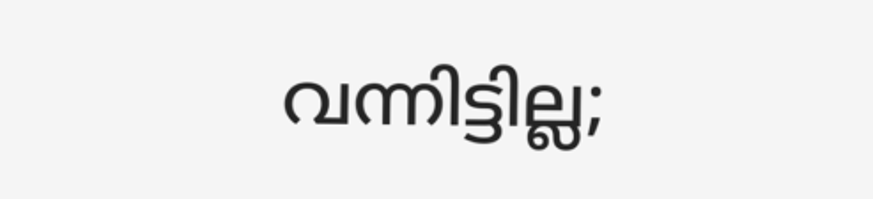വന്നിട്ടില്ല;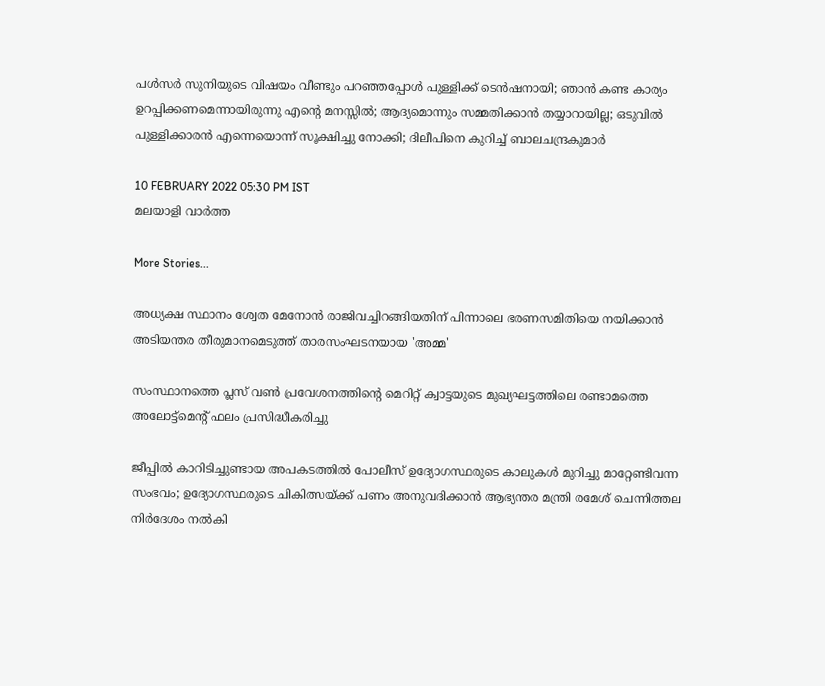പള്‍സർ സുനിയുടെ വിഷയം വീണ്ടും പറഞ്ഞപ്പോള്‍ പുള്ളിക്ക് ടെന്‍ഷനായി; ഞാന്‍ കണ്ട കാര്യം ഉറപ്പിക്കണമെന്നായിരുന്നു എന്റെ മനസ്സില്‍; ആദ്യമൊന്നും സമ്മതിക്കാ‌ന്‍ തയ്യാറായില്ല; ഒടുവില്‍ പുള്ളിക്കാരന്‍ എന്നെയൊന്ന് സൂക്ഷിച്ചു നോക്കി; ദിലീപിനെ കുറിച്ച് ബാലചന്ദ്രകുമാർ

10 FEBRUARY 2022 05:30 PM IST
മലയാളി വാര്‍ത്ത

More Stories...

അധ്യക്ഷ സ്ഥാനം ശ്വേത മേനോൻ രാജിവച്ചിറങ്ങിയതിന് പിന്നാലെ ഭരണസമിതിയെ നയിക്കാൻ അടിയന്തര തീരുമാനമെടുത്ത് താരസംഘടനയായ 'അമ്മ'

സംസ്ഥാനത്തെ പ്ലസ് വൺ പ്രവേശനത്തിന്റെ മെറിറ്റ് ക്വാട്ടയുടെ മുഖ്യഘട്ടത്തിലെ രണ്ടാമത്തെ അലോട്ട്മെൻ്റ് ഫലം പ്രസിദ്ധീകരിച്ചു

ജീപ്പിൽ കാറിടിച്ചുണ്ടായ അപകടത്തിൽ പോലീസ് ഉദ്യോഗസ്ഥരുടെ കാലുകൾ മുറിച്ചു മാറ്റേണ്ടിവന്ന സംഭവം; ഉദ്യോഗസ്ഥരുടെ ചികിത്സയ്ക്ക് പണം അനുവദിക്കാൻ ആഭ്യന്തര മന്ത്രി രമേശ്‌ ചെന്നിത്തല നിർദേശം നൽകി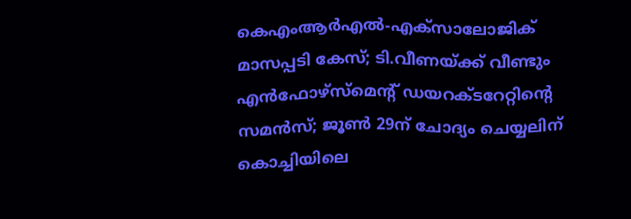കെഎംആർഎൽ-എക്‌സാലോജിക് മാസപ്പടി കേസ്; ടി.വീണയ്ക്ക് വീണ്ടും എൻഫോഴ്സ്മെന്റ് ഡയറക്ടറേറ്റിന്റെ സമൻസ്; ജൂൺ 29ന് ചോദ്യം ചെയ്യലിന് കൊച്ചിയിലെ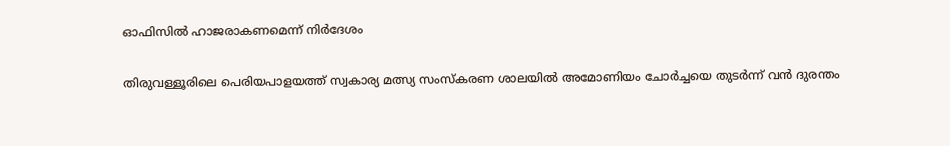ഓഫിസിൽ ഹാജരാകണമെന്ന് നിർദേശം

തിരുവള്ളൂരിലെ പെരിയപാളയത്ത് സ്വകാര്യ മത്സ്യ സംസ്കരണ ശാലയിൽ അമോണിയം ചോർച്ചയെ തുടർന്ന് വൻ ദുരന്തം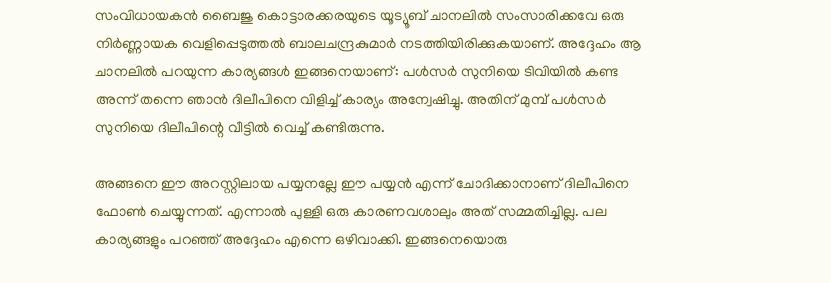സംവിധായകന്‍ ബൈജു കൊട്ടാരക്കരയുടെ യൂട്യൂബ് ചാനലില്‍ സംസാരിക്കവേ ഒരു നിർണ്ണായക വെളിപ്പെടുത്തൽ ബാലചന്ദ്രകുമാർ നടത്തിയിരിക്കുകയാണ്. അദ്ദേഹം ആ ചാനലിൽ പറയുന്ന കാര്യങ്ങൾ ഇങ്ങനെയാണ്: പള്‍സർ സുനിയെ ടിവിയില്‍ കണ്ട അന്ന് തന്നെ ഞാന്‍ ദിലീപിനെ വിളിച്ച് കാര്യം അന്വേഷിച്ചു. അതിന് മുമ്പ് പള്‍സർ സുനിയെ ദിലീപിന്റെ വീട്ടില്‍ വെച്ച് കണ്ടിരുന്നു.

അങ്ങനെ ഈ അറസ്റ്റിലായ പയ്യനല്ലേ ഈ പയ്യന്‍ എന്ന് ചോദിക്കാനാണ് ദിലീപിനെ ഫോണ്‍ ചെയ്യുന്നത്. എന്നാല്‍ പുള്ളി ഒരു കാരണവശാലും അത് സമ്മതിച്ചില്ല. പല കാര്യങ്ങളും പറഞ്ഞ് അദ്ദേഹം എന്നെ ഒഴിവാക്കി. ഇങ്ങനെയൊരു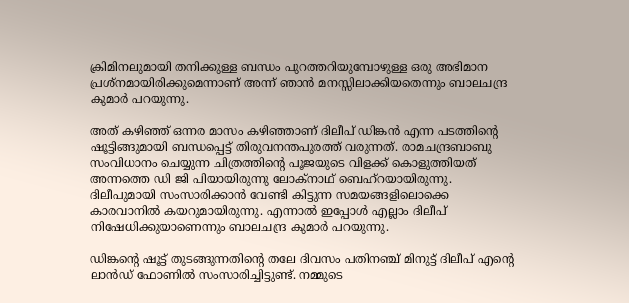ക്രിമിനലുമായി തനിക്കുള്ള ബന്ധം പുറത്തറിയുമ്പോഴുള്ള ഒരു അഭിമാന പ്രശ്നമായിരിക്കുമെന്നാണ് അന്ന് ഞാന്‍ മനസ്സിലാക്കിയതെന്നും ബാലചന്ദ്ര കുമാർ പറയുന്നു.

അത് കഴിഞ്ഞ് ഒന്നര മാസം കഴിഞ്ഞാണ് ദിലീപ് ഡിങ്കന്‍ എന്ന പടത്തിന്റെ ഷൂട്ടിങ്ങുമായി ബന്ധപ്പെട്ട് തിരുവനന്തപുരത്ത് വരുന്നത്. രാമചന്ദ്രബാബു സംവിധാനം ചെയ്യുന്ന ചിത്രത്തിന്റെ പൂജയുടെ വിളക്ക് കൊളുത്തിയത് അന്നത്തെ ഡി ജി പിയായിരുന്നു ലോക്നാഥ് ബെഹ്റയായിരുന്നു. ദിലീപുമായി സംസാരിക്കാന്‍ വേണ്ടി കിട്ടുന്ന സമയങ്ങളിലൊക്കെ കാരവാനില്‍ കയറുമായിരുന്നു. എന്നാല്‍ ഇപ്പോള്‍ എല്ലാം ദിലീപ് നിഷേധിക്കുയാണെന്നും ബാലചന്ദ്ര കുമാർ പറയുന്നു.

ഡിങ്കന്റെ ഷൂട്ട് തുടങ്ങുന്നതിന്റെ തലേ ദിവസം പതിനഞ്ച് മിനുട്ട് ദിലീപ് എന്റെ ലാന്‍ഡ് ഫോണില്‍ സംസാരിച്ചിട്ടുണ്ട്. നമ്മുടെ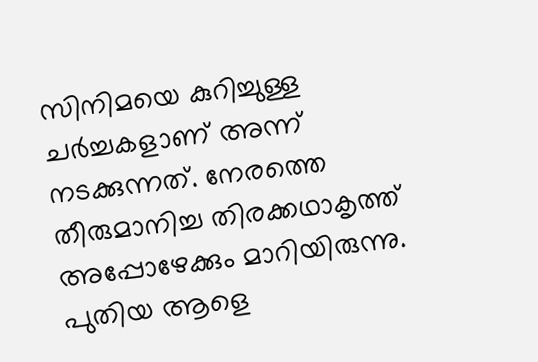സിനിമയെ കുറിച്ചുള്ള ചർച്ചകളാണ് അന്ന് നടക്കുന്നത്. നേരത്തെ തീരുമാനിച്ച തിരക്കഥാകൃത്ത് അപ്പോഴേക്കും മാറിയിരുന്നു. പുതിയ ആളെ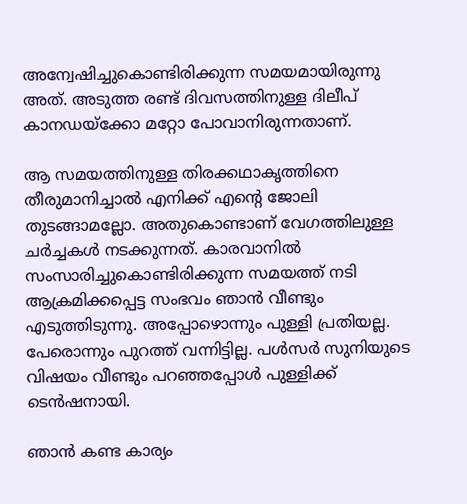അന്വേഷിച്ചുകൊണ്ടിരിക്കുന്ന സമയമായിരുന്നു അത്. അടുത്ത രണ്ട് ദിവസത്തിനുള്ള ദിലീപ് കാനഡയ്ക്കോ മറ്റോ പോവാനിരുന്നതാണ്.

ആ സമയത്തിനുള്ള തിരക്കഥാകൃത്തിനെ തീരുമാനിച്ചാല്‍ എനിക്ക് എന്റെ ജോലി തുടങ്ങാമല്ലോ. അതുകൊണ്ടാണ് വേഗത്തിലുള്ള ചർച്ചകള്‍ നടക്കുന്നത്. കാരവാനില്‍ സംസാരിച്ചുകൊണ്ടിരിക്കുന്ന സമയത്ത് നടി ആക്രമിക്കപ്പെട്ട സംഭവം ഞാന്‍ വീണ്ടും എടുത്തിടുന്നു. അപ്പോഴൊന്നും പുള്ളി പ്രതിയല്ല. പേരൊന്നും പുറത്ത് വന്നിട്ടില്ല. പള്‍സർ സുനിയുടെ വിഷയം വീണ്ടും പറഞ്ഞപ്പോള്‍ പുള്ളിക്ക് ടെന്‍ഷനായി.

ഞാന്‍ കണ്ട കാര്യം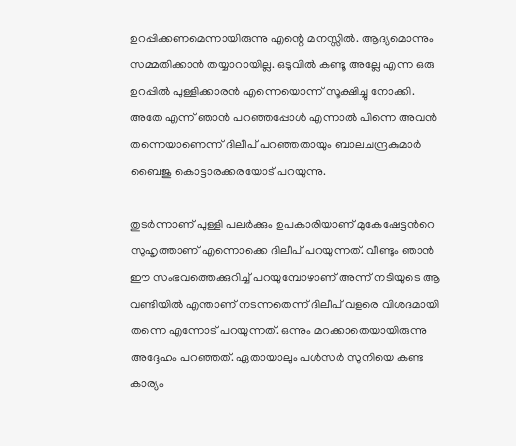ഉറപ്പിക്കണമെന്നായിരുന്നു എന്റെ മനസ്സില്‍. ആദ്യമൊന്നും സമ്മതിക്കാ‌ന്‍ തയ്യാറായില്ല. ഒടുവില്‍ കണ്ടൂ അല്ലേ എന്ന ഒരു ഉറപ്പില്‍ പുള്ളിക്കാരന്‍ എന്നെയൊന്ന് സൂക്ഷിച്ചു നോക്കി. അതേ എന്ന് ഞാന്‍ പറഞ്ഞപ്പോള്‍ എന്നാല്‍ പിന്നെ അവന്‍ തന്നെയാണെന്ന് ദിലീപ് പറഞ്ഞതായും ബാലചന്ദ്രകുമാർ ബൈജു കൊട്ടാരക്കരയോട് പറയുന്നു.

തുടർന്നാണ് പുള്ളി പലർക്കും ഉപകാരിയാണ് മുകേഷേട്ടന്‍റെ സുഹൃത്താണ് എന്നൊക്കെ ദിലീപ് പറയുന്നത്. വീണ്ടും ഞാന്‍ ഈ സംഭവത്തെക്കുറിച്ച് പറയുമ്പോഴാണ് അന്ന് നടിയുടെ ആ വണ്ടിയില്‍ എന്താണ് നടന്നതെന്ന് ദിലീപ് വളരെ വിശദമായി തന്നെ എന്നോട് പറയുന്നത്. ഒന്നും മറക്കാതെയായിരുന്നു അദ്ദേഹം പറഞ്ഞത്. ഏതായാലും പള്‍സർ സുനിയെ കണ്ട കാര്യം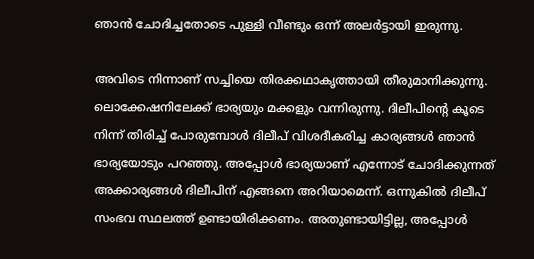ഞാന്‍ ചോദിച്ചതോടെ പുള്ളി വീണ്ടും ഒന്ന് അലർട്ടായി ഇരുന്നു.

അവിടെ നിന്നാണ് സച്ചിയെ തിരക്കഥാകൃത്തായി തീരുമാനിക്കുന്നു. ലൊക്കേഷനിലേക്ക് ഭാര്യയും മക്കളും വന്നിരുന്നു. ദിലീപിന്റെ കൂടെ നിന്ന് തിരിച്ച് പോരുമ്പോള്‍ ദിലീപ് വിശദീകരിച്ച കാര്യങ്ങള്‍ ഞാന്‍ ഭാര്യയോടും പറഞ്ഞു. അപ്പോള്‍ ഭാര്യയാണ് എന്നോട് ചോദിക്കുന്നത് അക്കാര്യങ്ങള്‍ ദിലീപിന് എങ്ങനെ അറിയാമെന്ന്. ഒന്നുകില്‍ ദിലീപ് സംഭവ സ്ഥലത്ത് ഉണ്ടായിരിക്കണം. അതുണ്ടായിട്ടില്ല, അപ്പോള്‍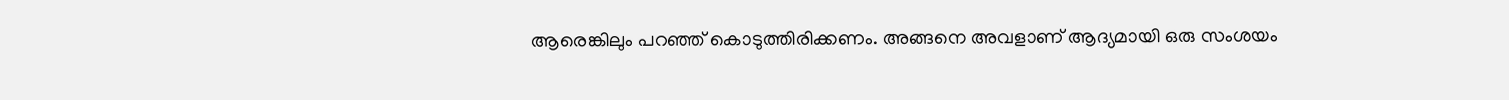ആരെങ്കിലും പറഞ്ഞ് കൊടുത്തിരിക്കണം. അങ്ങനെ അവളാണ് ആദ്യമായി ഒരു സംശയം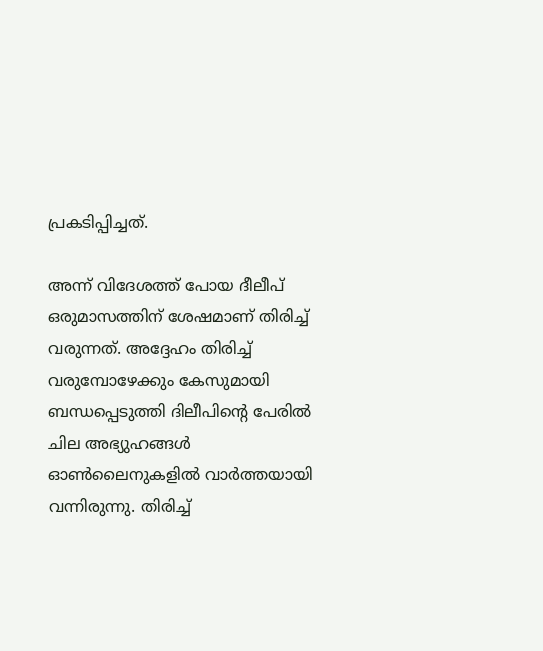പ്രകടിപ്പിച്ചത്.

അന്ന് വിദേശത്ത് പോയ ദീലീപ് ഒരുമാസത്തിന് ശേഷമാണ് തിരിച്ച് വരുന്നത്. അദ്ദേഹം തിരിച്ച് വരുമ്പോഴേക്കും കേസുമായി ബന്ധപ്പെടുത്തി ദിലീപിന്റെ പേരില്‍ ചില അഭ്യുഹങ്ങള്‍ ഓണ്‍ലൈനുകളില്‍ വാർത്തയായി വന്നിരുന്നു. തിരിച്ച്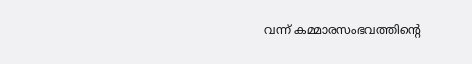വന്ന് കമ്മാരസംഭവത്തിന്റെ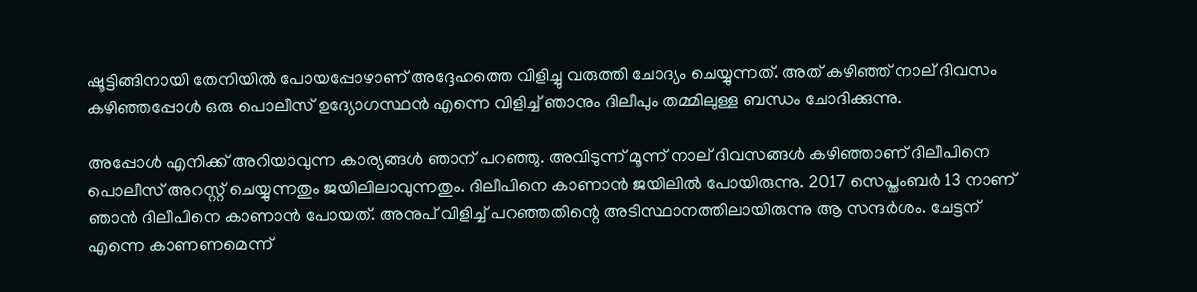ഷൂട്ടിങ്ങിനായി തേനിയില്‍ പോയപ്പോഴാണ് അദ്ദേഹത്തെ വിളിച്ചു വരുത്തി ചോദ്യം ചെയ്യുന്നത്. അത് കഴിഞ്ഞ് നാല് ദിവസം കഴിഞ്ഞപ്പോള്‍ ഒരു പൊലീസ് ഉദ്യോഗസ്ഥന്‍ എന്നെ വിളിച്ച് ഞാനും ദിലീപും തമ്മിലുള്ള ബന്ധം ചോദിക്കുന്നു.

അപ്പോള്‍ എനിക്ക് അറിയാവുന്ന കാര്യങ്ങള്‍ ഞാന് പറഞ്ഞു. അവിടുന്ന് മൂന്ന് നാല് ദിവസങ്ങള്‍ കഴിഞ്ഞാണ് ദിലീപിനെ പൊലീസ് അറസ്റ്റ് ചെയ്യുന്നതും ജയിലിലാവുന്നതും. ദിലീപിനെ കാണാന്‍ ജയിലില്‍ പോയിരുന്നു. 2017 സെപ്തംബർ 13 നാണ് ഞാന്‍ ദിലീപിനെ കാണാന്‍ പോയത്. അനുപ് വിളിച്ച് പറഞ്ഞതിന്റെ അടിസ്ഥാനത്തിലായിരുന്നു ആ സന്ദർശം. ചേട്ടന് എന്നെ കാണണമെന്ന്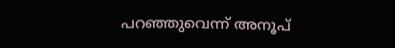പറഞ്ഞുവെന്ന് അനൂപ്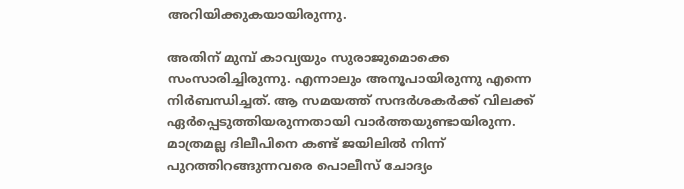അറിയിക്കുകയായിരുന്നു.

അതിന് മുമ്പ് കാവ്യയും സുരാജുമൊക്കെ സംസാരിച്ചിരുന്നു. എന്നാലും അനൂപായിരുന്നു എന്നെ നിർബന്ധിച്ചത്. ആ സമയത്ത് സന്ദർശകർക്ക് വിലക്ക് ഏർപ്പെടുത്തിയരുന്നതായി വാർത്തയുണ്ടായിരുന്ന. മാത്രമല്ല ദിലീപിനെ കണ്ട് ജയിലില്‍ നിന്ന് പുറത്തിറങ്ങുന്നവരെ പൊലീസ് ചോദ്യം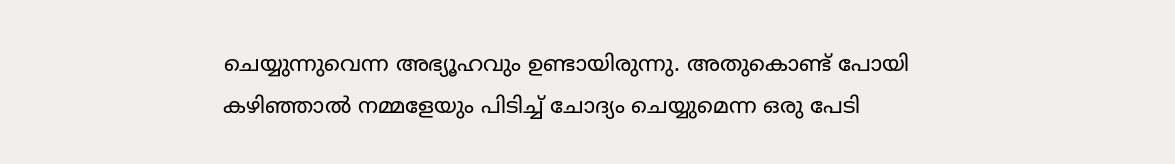ചെയ്യുന്നുവെന്ന അഭ്യൂഹവും ഉണ്ടായിരുന്നു. അതുകൊണ്ട് പോയി കഴിഞ്ഞാല്‍ നമ്മളേയും പിടിച്ച് ചോദ്യം ചെയ്യുമെന്ന ഒരു പേടി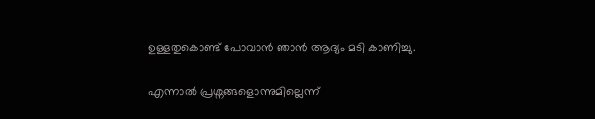ഉള്ളതുകൊണ്ട് പോവാന്‍ ഞാന്‍ ആദ്യം മടി കാണിച്ചു.

എന്നാല്‍ പ്രശ്നങ്ങളൊന്നുമില്ലെന്ന്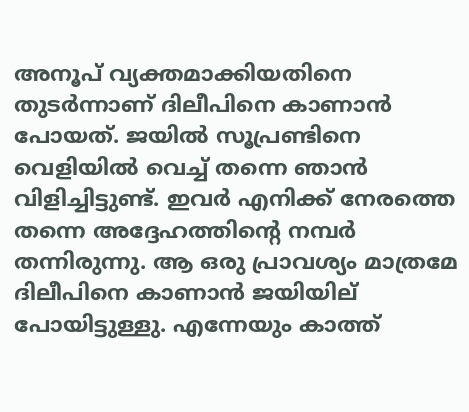അനൂപ് വ്യക്തമാക്കിയതിനെ തുടർന്നാണ് ദിലീപിനെ കാണാന്‍ പോയത്. ജയില്‍ സൂപ്രണ്ടിനെ വെളിയില്‍ വെച്ച് തന്നെ ഞാന്‍ വിളിച്ചിട്ടുണ്ട്. ഇവർ എനിക്ക് നേരത്തെ തന്നെ അദ്ദേഹത്തിന്റെ നമ്പർ തന്നിരുന്നു. ആ ഒരു പ്രാവശ്യം മാത്രമേ ദിലീപിനെ കാണാന്‍ ജയിയില് പോയിട്ടുള്ളു. എന്നേയും കാത്ത്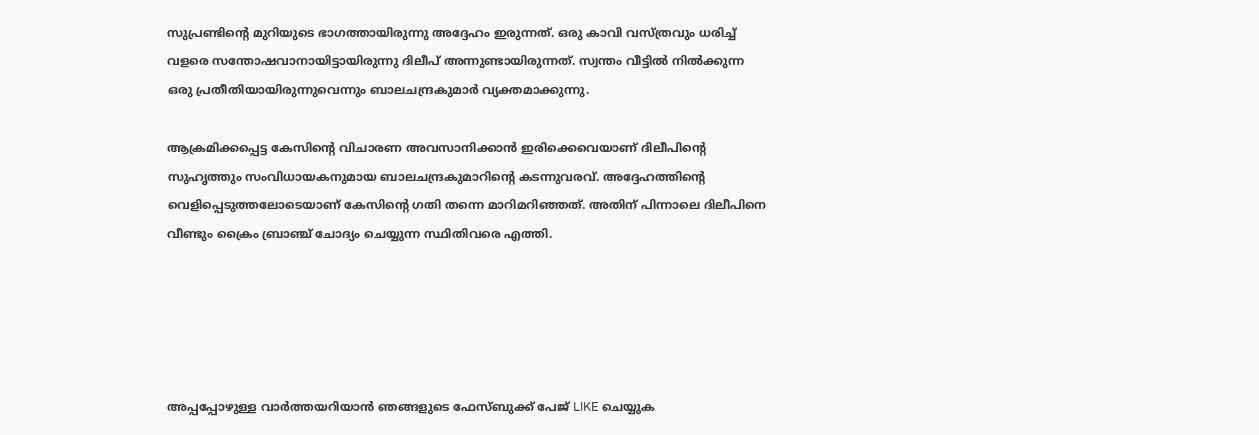സുപ്രണ്ടിന്റെ മുറിയുടെ ഭാഗത്തായിരുന്നു അദ്ദേഹം ഇരുന്നത്. ഒരു കാവി വസ്ത്രവും ധരിച്ച് വളരെ സന്തോഷവാനായിട്ടായിരുന്നു ദിലീപ് അന്നുണ്ടായിരുന്നത്. സ്വന്തം വീട്ടില്‍ നില്‍ക്കുന്ന ഒരു പ്രതീതിയായിരുന്നുവെന്നും ബാലചന്ദ്രകുമാർ വ്യക്തമാക്കുന്നു.

ആക്രമിക്കപ്പെട്ട കേസിന്റെ വിചാരണ അവസാനിക്കാൻ ഇരിക്കെവെയാണ് ദിലീപിന്റെ സുഹൃത്തും സംവിധായകനുമായ ബാലചന്ദ്രകുമാറിന്റെ കടന്നുവരവ്. അദ്ദേഹത്തിന്റെ വെളിപ്പെടുത്തലോടെയാണ് കേസിന്റെ ഗതി തന്നെ മാറിമറിഞ്ഞത്. അതിന് പിന്നാലെ ദിലീപിനെ വീണ്ടും ക്രൈം ബ്രാഞ്ച് ചോദ്യം ചെയ്യുന്ന സ്ഥിതിവരെ എത്തി.





അപ്പപ്പോഴുള്ള വാര്‍ത്തയറിയാന്‍ ഞങ്ങളുടെ ഫേസ്‌ബുക്ക്‌ പേജ് LIKE ചെയ്യുക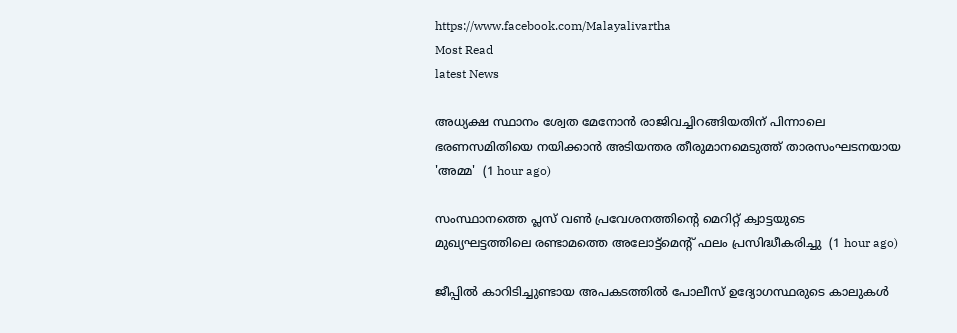https://www.facebook.com/Malayalivartha
Most Read
latest News

അധ്യക്ഷ സ്ഥാനം ശ്വേത മേനോൻ രാജിവച്ചിറങ്ങിയതിന് പിന്നാലെ ഭരണസമിതിയെ നയിക്കാൻ അടിയന്തര തീരുമാനമെടുത്ത് താരസംഘടനയായ 'അമ്മ'  (1 hour ago)

സംസ്ഥാനത്തെ പ്ലസ് വൺ പ്രവേശനത്തിന്റെ മെറിറ്റ് ക്വാട്ടയുടെ മുഖ്യഘട്ടത്തിലെ രണ്ടാമത്തെ അലോട്ട്മെൻ്റ് ഫലം പ്രസിദ്ധീകരിച്ചു  (1 hour ago)

ജീപ്പിൽ കാറിടിച്ചുണ്ടായ അപകടത്തിൽ പോലീസ് ഉദ്യോഗസ്ഥരുടെ കാലുകൾ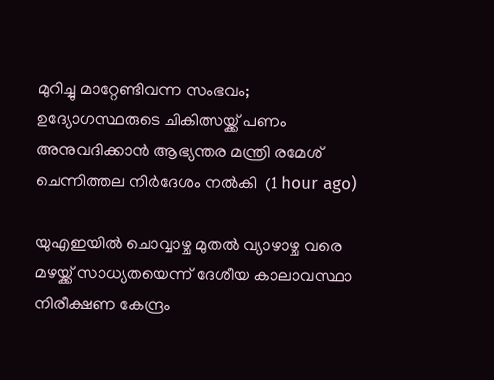മുറിച്ചു മാറ്റേണ്ടിവന്ന സംഭവം; ഉദ്യോഗസ്ഥരുടെ ചികിത്സയ്ക്ക് പണം അനുവദിക്കാൻ ആഭ്യന്തര മന്ത്രി രമേശ്‌ ചെന്നിത്തല നിർദേശം നൽകി  (1 hour ago)

യുഎഇയിൽ ചൊവ്വാഴ്ച മുതൽ വ്യാഴാഴ്ച വരെ മഴയ്ക്ക് സാധ്യതയെന്ന് ദേശീയ കാലാവസ്ഥാ നിരീക്ഷണ കേന്ദ്രം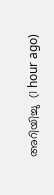അറിയിച്ചു  (1 hour ago)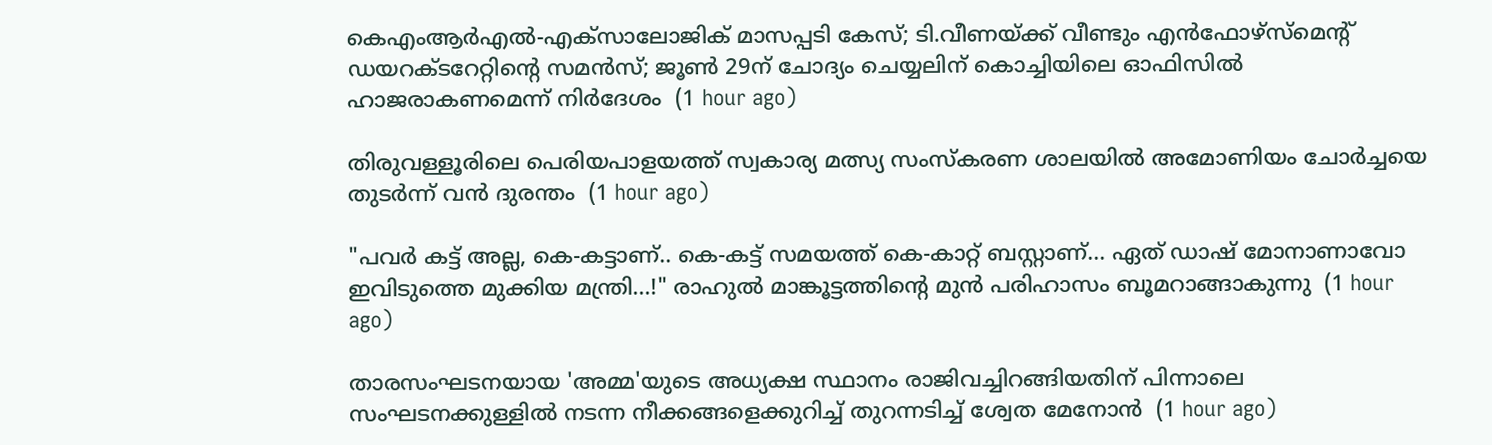കെഎംആർഎൽ-എക്‌സാലോജിക് മാസപ്പടി കേസ്; ടി.വീണയ്ക്ക് വീണ്ടും എൻഫോഴ്സ്മെന്റ് ഡയറക്ടറേറ്റിന്റെ സമൻസ്; ജൂൺ 29ന് ചോദ്യം ചെയ്യലിന് കൊച്ചിയിലെ ഓഫിസിൽ ഹാജരാകണമെന്ന് നിർദേശം  (1 hour ago)

തിരുവള്ളൂരിലെ പെരിയപാളയത്ത് സ്വകാര്യ മത്സ്യ സംസ്കരണ ശാലയിൽ അമോണിയം ചോർച്ചയെ തുടർന്ന് വൻ ദുരന്തം  (1 hour ago)

"പവർ കട്ട് അല്ല, കെ-കട്ടാണ്.. കെ-കട്ട് സമയത്ത് കെ-കാറ്റ് ബസ്റ്റാണ്… ഏത് ഡാഷ് മോനാണാവോ ഇവിടുത്തെ മുക്കിയ മന്ത്രി…!" രാഹുൽ മാങ്കൂട്ടത്തിന്റെ മുൻ പരിഹാസം ബൂമറാങ്ങാകുന്നു  (1 hour ago)

താരസംഘടനയായ 'അമ്മ'യുടെ അധ്യക്ഷ സ്ഥാനം രാജിവച്ചിറങ്ങിയതിന് പിന്നാലെ സംഘടനക്കുള്ളിൽ നടന്ന നീക്കങ്ങളെക്കുറിച്ച് തുറന്നടിച്ച് ശ്വേത മേനോൻ  (1 hour ago)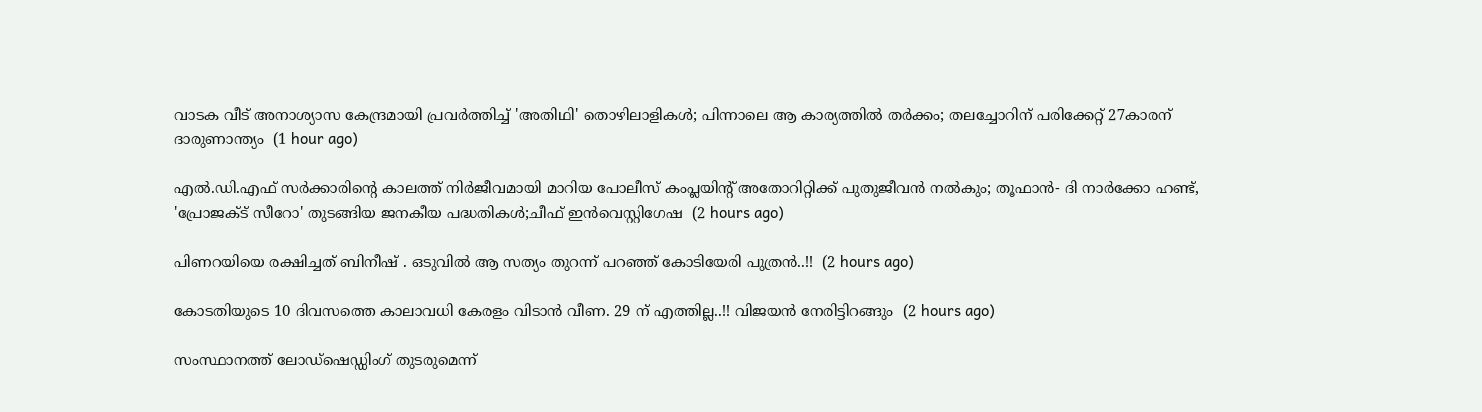വാടക വീട് അനാശ്യാസ കേന്ദ്രമായി പ്രവർത്തിച്ച് 'അതിഥി' തൊഴിലാളികൾ; പിന്നാലെ ആ കാര്യത്തിൽ തർക്കം; തലച്ചോറിന് പരിക്കേറ്റ് 27കാരന് ദാരുണാന്ത്യം  (1 hour ago)

എല്‍.ഡി.എഫ് സര്‍ക്കാരിന്റെ കാലത്ത് നിര്‍ജീവമായി മാറിയ പോലീസ് കംപ്ലയിന്റ് അതോറിറ്റിക്ക് പുതുജീവന്‍ നല്‍കും; തൂഫാന്‍- ദി നാര്‍ക്കോ ഹണ്ട്, 'പ്രോജക്ട് സീറോ' തുടങ്ങിയ ജനകീയ പദ്ധതികള്‍;ചീഫ് ഇന്‍വെസ്റ്റിഗേഷ  (2 hours ago)

പിണറയിയെ രക്ഷിച്ചത് ബിനീഷ് . ഒടുവിൽ ആ സത്യം തുറന്ന് പറഞ്ഞ് കോടിയേരി പുത്രൻ..!!  (2 hours ago)

കോടതിയുടെ 10 ദിവസത്തെ കാലാവധി കേരളം വിടാൻ വീണ. 29 ന് എത്തില്ല..!! വിജയൻ നേരിട്ടിറങ്ങും  (2 hours ago)

സംസ്ഥാനത്ത് ലോഡ്‌ഷെഡ്ഡിംഗ് തുടരുമെന്ന്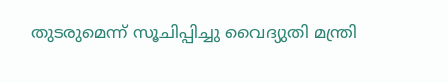തുടരുമെന്ന് സൂചിപ്പിച്ചു വൈദ്യുതി മന്ത്രി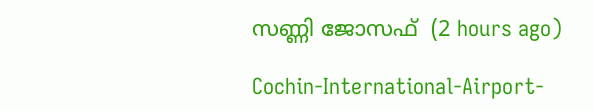സണ്ണി ജോസഫ്  (2 hours ago)

Cochin-International-Airport-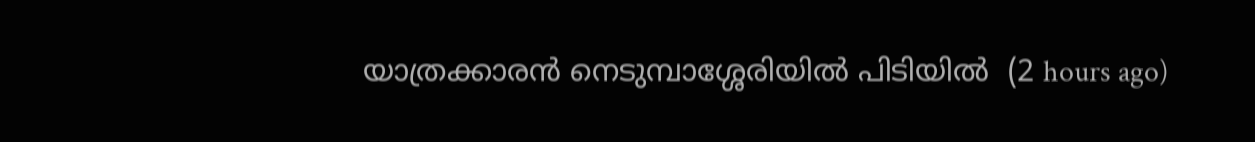യാത്രക്കാരൻ നെടുമ്പാശ്ശേരിയിൽ പിടിയിൽ  (2 hours ago)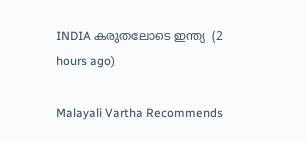INDIA കരുതലോടെ ഇന്ത്യ  (2 hours ago)

Malayali Vartha Recommends